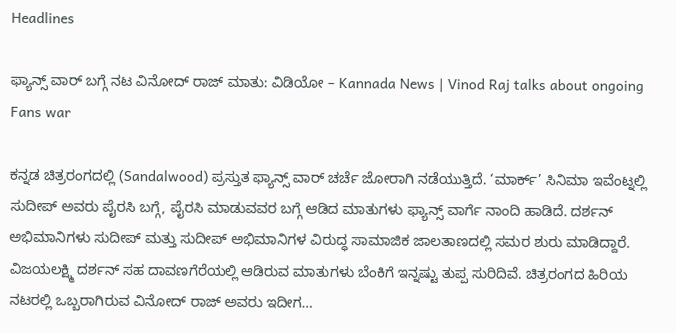Headlines

ಫ್ಯಾನ್ಸ್ ವಾರ್ ಬಗ್ಗೆ ನಟ ವಿನೋದ್ ರಾಜ್ ಮಾತು: ವಿಡಿಯೋ – Kannada News | Vinod Raj talks about ongoing Fans war

ಕನ್ನಡ ಚಿತ್ರರಂಗದಲ್ಲಿ (Sandalwood) ಪ್ರಸ್ತುತ ಫ್ಯಾನ್ಸ್ ವಾರ್ ಚರ್ಚೆ ಜೋರಾಗಿ ನಡೆಯುತ್ತಿದೆ. ‘ಮಾರ್ಕ್’ ಸಿನಿಮಾ ಇವೆಂಟ್ನಲ್ಲಿ ಸುದೀಪ್ ಅವರು ಪೈರಸಿ ಬಗ್ಗೆ, ಪೈರಸಿ ಮಾಡುವವರ ಬಗ್ಗೆ ಆಡಿದ ಮಾತುಗಳು ಫ್ಯಾನ್ಸ್ ವಾರ್ಗೆ ನಾಂದಿ ಹಾಡಿದೆ. ದರ್ಶನ್ ಅಭಿಮಾನಿಗಳು ಸುದೀಪ್ ಮತ್ತು ಸುದೀಪ್ ಅಭಿಮಾನಿಗಳ ವಿರುದ್ಧ ಸಾಮಾಜಿಕ ಜಾಲತಾಣದಲ್ಲಿ ಸಮರ ಶುರು ಮಾಡಿದ್ದಾರೆ. ವಿಜಯಲಕ್ಷ್ಮಿ ದರ್ಶನ್ ಸಹ ದಾವಣಗೆರೆಯಲ್ಲಿ ಆಡಿರುವ ಮಾತುಗಳು ಬೆಂಕಿಗೆ ಇನ್ನಷ್ಟು ತುಪ್ಪ ಸುರಿದಿವೆ. ಚಿತ್ರರಂಗದ ಹಿರಿಯ ನಟರಲ್ಲಿ ಒಬ್ಬರಾಗಿರುವ ವಿನೋದ್ ರಾಜ್ ಅವರು ಇದೀಗ…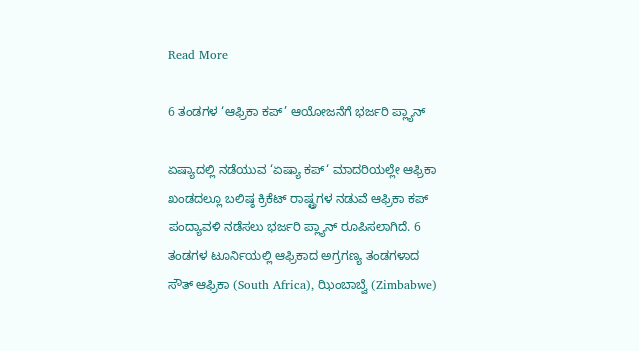Read More

6 ತಂಡಗಳ ‘ಆಫ್ರಿಕಾ ಕಪ್’ ಆಯೋಜನೆಗೆ ಭರ್ಜರಿ ಪ್ಲ್ಯಾನ್

ಏಷ್ಯಾದಲ್ಲಿ ನಡೆಯುವ ‘ಏಷ್ಯಾ ಕಪ್‘ ಮಾದರಿಯಲ್ಲೇ ಆಫ್ರಿಕಾ ಖಂಡದಲ್ಲೂ ಬಲಿಷ್ಠ ಕ್ರಿಕೆಟ್ ರಾಷ್ಟ್ರಗಳ ನಡುವೆ ಆಫ್ರಿಕಾ ಕಪ್ ಪಂದ್ಯಾವಳಿ ನಡೆಸಲು ಭರ್ಜರಿ ಪ್ಲ್ಯಾನ್ ರೂಪಿಸಲಾಗಿದೆ. 6 ತಂಡಗಳ ಟೂರ್ನಿಯಲ್ಲಿ ಆಫ್ರಿಕಾದ ಅಗ್ರಗಣ್ಯ ತಂಡಗಳಾದ ಸೌತ್ ಆಫ್ರಿಕಾ (South Africa), ಝಿಂಬಾಬ್ವೆ (Zimbabwe)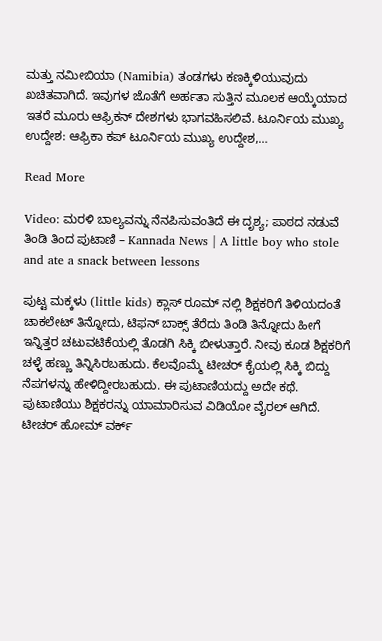ಮತ್ತು ನಮೀಬಿಯಾ (Namibia) ತಂಡಗಳು ಕಣಕ್ಕಿಳಿಯುವುದು ಖಚಿತವಾಗಿದೆ. ಇವುಗಳ ಜೊತೆಗೆ ಅರ್ಹತಾ ಸುತ್ತಿನ ಮೂಲಕ ಆಯ್ಕೆಯಾದ ಇತರೆ ಮೂರು ಆಫ್ರಿಕನ್ ದೇಶಗಳು ಭಾಗವಹಿಸಲಿವೆ. ಟೂರ್ನಿಯ ಮುಖ್ಯ ಉದ್ದೇಶ: ಆಫ್ರಿಕಾ ಕಪ್ ಟೂರ್ನಿಯ ಮುಖ್ಯ ಉದ್ದೇಶ,…

Read More

Video: ಮರಳಿ ಬಾಲ್ಯವನ್ನು ನೆನಪಿಸುವಂತಿದೆ ಈ ದೃಶ್ಯ; ಪಾಠದ ನಡುವೆ ತಿಂಡಿ ತಿಂದ ಪುಟಾಣಿ – Kannada News | A little boy who stole and ate a snack between lessons

ಪುಟ್ಟ ಮಕ್ಕಳು (little kids) ಕ್ಲಾಸ್ ರೂಮ್ ನಲ್ಲಿ ಶಿಕ್ಷಕರಿಗೆ ತಿಳಿಯದಂತೆ ಚಾಕಲೇಟ್ ತಿನ್ನೋದು, ಟಿಫನ್ ಬಾಕ್ಸ್ ತೆರೆದು ತಿಂಡಿ ತಿನ್ನೋದು ಹೀಗೆ ಇನ್ನಿತ್ತರ ಚಟುವಟಿಕೆಯಲ್ಲಿ ತೊಡಗಿ ಸಿಕ್ಕಿ ಬೀಳುತ್ತಾರೆ. ನೀವು ಕೂಡ ಶಿಕ್ಷಕರಿಗೆ ಚಳ್ಳೆ ಹಣ್ಣು ತಿನ್ನಿಸಿರಬಹುದು. ಕೆಲವೊಮ್ಮೆ ಟೀಚರ್ ಕೈಯಲ್ಲಿ ಸಿಕ್ಕಿ ಬಿದ್ದು ನೆಪಗಳನ್ನು ಹೇಳಿದ್ದೀರಬಹುದು. ಈ ಪುಟಾಣಿಯದ್ದು ಅದೇ ಕಥೆ. ಪುಟಾಣಿಯು ಶಿಕ್ಷಕರನ್ನು ಯಾಮಾರಿಸುವ ವಿಡಿಯೋ ವೈರಲ್ ಆಗಿದೆ. ಟೀಚರ್ ಹೋಮ್ ವರ್ಕ್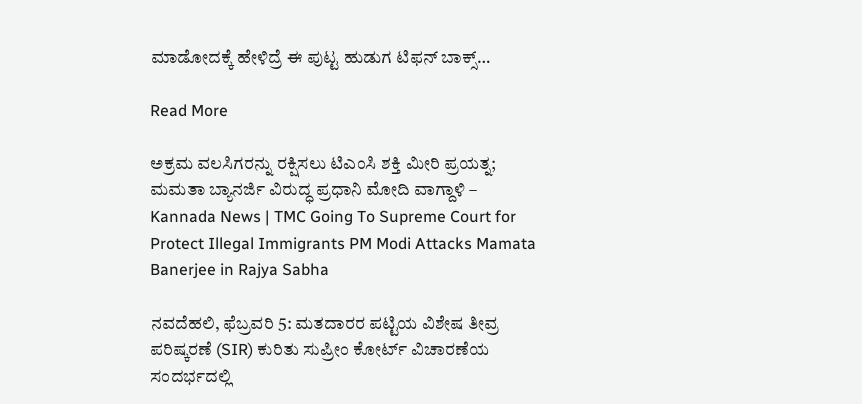ಮಾಡೋದಕ್ಕೆ ಹೇಳಿದ್ರೆ ಈ ಪುಟ್ಟ ಹುಡುಗ ಟಿಫನ್ ಬಾಕ್ಸ್…

Read More

ಅಕ್ರಮ ವಲಸಿಗರನ್ನು ರಕ್ಷಿಸಲು ಟಿಎಂಸಿ ಶಕ್ತಿ ಮೀರಿ ಪ್ರಯತ್ನ; ಮಮತಾ ಬ್ಯಾನರ್ಜಿ ವಿರುದ್ಧ ಪ್ರಧಾನಿ ಮೋದಿ ವಾಗ್ದಾಳಿ – Kannada News | TMC Going To Supreme Court for Protect Illegal Immigrants PM Modi Attacks Mamata Banerjee in Rajya Sabha

ನವದೆಹಲಿ, ಫೆಬ್ರವರಿ 5: ಮತದಾರರ ಪಟ್ಟಿಯ ವಿಶೇಷ ತೀವ್ರ ಪರಿಷ್ಕರಣೆ (SIR) ಕುರಿತು ಸುಪ್ರೀಂ ಕೋರ್ಟ್ ವಿಚಾರಣೆಯ ಸಂದರ್ಭದಲ್ಲಿ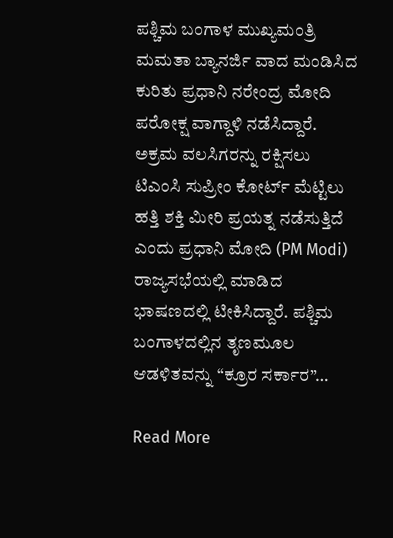ಪಶ್ಚಿಮ ಬಂಗಾಳ ಮುಖ್ಯಮಂತ್ರಿ ಮಮತಾ ಬ್ಯಾನರ್ಜಿ ವಾದ ಮಂಡಿಸಿದ ಕುರಿತು ಪ್ರಧಾನಿ ನರೇಂದ್ರ ಮೋದಿ ಪರೋಕ್ಷ ವಾಗ್ದಾಳಿ ನಡೆಸಿದ್ದಾರೆ. ಅಕ್ರಮ ವಲಸಿಗರನ್ನು ರಕ್ಷಿಸಲು ಟಿಎಂಸಿ ಸುಪ್ರೀಂ ಕೋರ್ಟ್ ಮೆಟ್ಟಿಲು ಹತ್ತಿ ಶಕ್ತಿ ಮೀರಿ ಪ್ರಯತ್ನ ನಡೆಸುತ್ತಿದೆ ಎಂದು ಪ್ರಧಾನಿ ಮೋದಿ (PM Modi) ರಾಜ್ಯಸಭೆಯಲ್ಲಿ ಮಾಡಿದ ಭಾಷಣದಲ್ಲಿ ಟೀಕಿಸಿದ್ದಾರೆ. ಪಶ್ಚಿಮ ಬಂಗಾಳದಲ್ಲಿನ ತೃಣಮೂಲ ಆಡಳಿತವನ್ನು “ಕ್ರೂರ ಸರ್ಕಾರ”…

Read More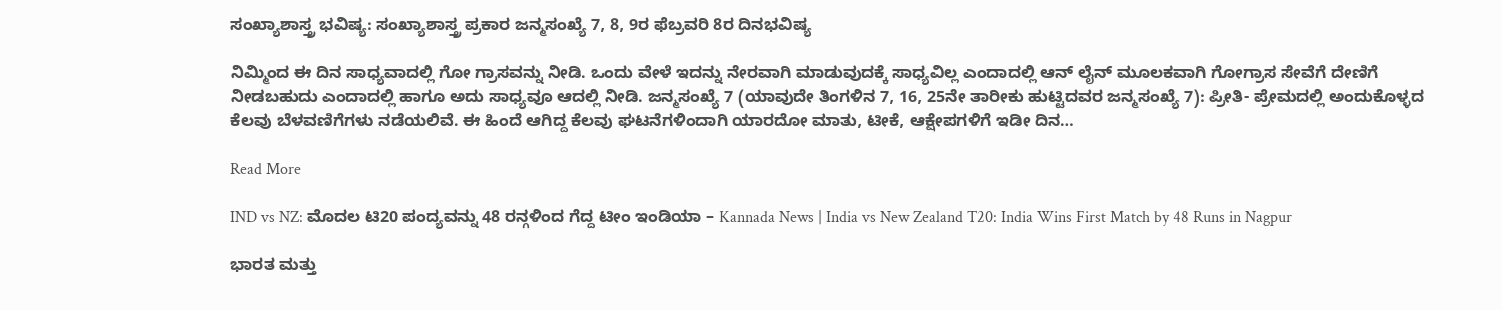ಸಂಖ್ಯಾಶಾಸ್ತ್ರ ಭವಿಷ್ಯ: ಸಂಖ್ಯಾಶಾಸ್ತ್ರ ಪ್ರಕಾರ ಜನ್ಮಸಂಖ್ಯೆ 7, 8, 9ರ ಫೆಬ್ರವರಿ 8ರ ದಿನಭವಿಷ್ಯ

ನಿಮ್ಮಿಂದ ಈ ದಿನ ಸಾಧ್ಯವಾದಲ್ಲಿ ಗೋ ಗ್ರಾಸವನ್ನು ನೀಡಿ. ಒಂದು ವೇಳೆ ಇದನ್ನು ನೇರವಾಗಿ ಮಾಡುವುದಕ್ಕೆ ಸಾಧ್ಯವಿಲ್ಲ ಎಂದಾದಲ್ಲಿ ಆನ್ ಲೈನ್ ಮೂಲಕವಾಗಿ ಗೋಗ್ರಾಸ ಸೇವೆಗೆ ದೇಣಿಗೆ ನೀಡಬಹುದು ಎಂದಾದಲ್ಲಿ ಹಾಗೂ ಅದು ಸಾಧ್ಯವೂ ಆದಲ್ಲಿ ನೀಡಿ. ಜನ್ಮಸಂಖ್ಯೆ 7 (ಯಾವುದೇ ತಿಂಗಳಿನ 7, 16, 25ನೇ ತಾರೀಕು ಹುಟ್ಟಿದವರ ಜನ್ಮಸಂಖ್ಯೆ 7): ಪ್ರೀತಿ- ಪ್ರೇಮದಲ್ಲಿ ಅಂದುಕೊಳ್ಳದ ಕೆಲವು ಬೆಳವಣಿಗೆಗಳು ನಡೆಯಲಿವೆ. ಈ ಹಿಂದೆ ಆಗಿದ್ದ ಕೆಲವು ಘಟನೆಗಳಿಂದಾಗಿ ಯಾರದೋ ಮಾತು, ಟೀಕೆ, ಆಕ್ಷೇಪಗಳಿಗೆ ಇಡೀ ದಿನ…

Read More

IND vs NZ: ಮೊದಲ ಟಿ20 ಪಂದ್ಯವನ್ನು 48 ರನ್ಗಳಿಂದ ಗೆದ್ದ ಟೀಂ ಇಂಡಿಯಾ – Kannada News | India vs New Zealand T20: India Wins First Match by 48 Runs in Nagpur

ಭಾರತ ಮತ್ತು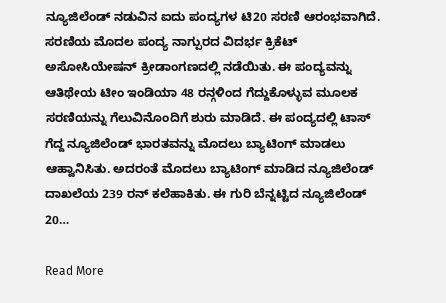ನ್ಯೂಜಿಲೆಂಡ್ ನಡುವಿನ ಐದು ಪಂದ್ಯಗಳ ಟಿ20 ಸರಣಿ ಆರಂಭವಾಗಿದೆ. ಸರಣಿಯ ಮೊದಲ ಪಂದ್ಯ ನಾಗ್ಪುರದ ವಿದರ್ಭ ಕ್ರಿಕೆಟ್ ಅಸೋಸಿಯೇಷನ್ ಕ್ರೀಡಾಂಗಣದಲ್ಲಿ ನಡೆಯಿತು. ಈ ಪಂದ್ಯವನ್ನು ಆತಿಥೇಯ ಟೀಂ ಇಂಡಿಯಾ 48 ರನ್ಗಳಿಂದ ಗೆದ್ದುಕೊಳ್ಳುವ ಮೂಲಕ ಸರಣಿಯನ್ನು ಗೆಲುವಿನೊಂದಿಗೆ ಶುರು ಮಾಡಿದೆ. ಈ ಪಂದ್ಯದಲ್ಲಿ ಟಾಸ್ ಗೆದ್ದ ನ್ಯೂಜಿಲೆಂಡ್ ಭಾರತವನ್ನು ಮೊದಲು ಬ್ಯಾಟಿಂಗ್ ಮಾಡಲು ಆಹ್ವಾನಿಸಿತು. ಅದರಂತೆ ಮೊದಲು ಬ್ಯಾಟಿಂಗ್ ಮಾಡಿದ ನ್ಯೂಜಿಲೆಂಡ್ ದಾಖಲೆಯ 239 ರನ್ ಕಲೆಹಾಕಿತು. ಈ ಗುರಿ ಬೆನ್ನಟ್ಟಿದ ನ್ಯೂಜಿಲೆಂಡ್ 20…

Read More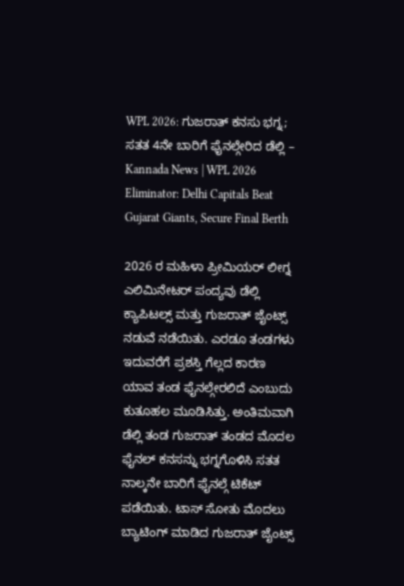WPL 2026: ಗುಜರಾತ್ ಕನಸು ಭಗ್ನ; ಸತತ 4ನೇ ಬಾರಿಗೆ ಫೈನಲ್ಗೇರಿದ ಡೆಲ್ಲಿ – Kannada News | WPL 2026 Eliminator: Delhi Capitals Beat Gujarat Giants, Secure Final Berth

2026 ರ ಮಹಿಳಾ ಪ್ರೀಮಿಯರ್ ಲೀಗ್ನ ಎಲಿಮಿನೇಟರ್ ಪಂದ್ಯವು ಡೆಲ್ಲಿ ಕ್ಯಾಪಿಟಲ್ಸ್ ಮತ್ತು ಗುಜರಾತ್ ಜೈಂಟ್ಸ್ ನಡುವೆ ನಡೆಯಿತು. ಎರಡೂ ತಂಡಗಳು ಇದುವರೆಗೆ ಪ್ರಶಸ್ತಿ ಗೆಲ್ಲದ ಕಾರಣ ಯಾವ ತಂಡ ಫೈನಲ್ಗೇರಲಿದೆ ಎಂಬುದು ಕುತೂಹಲ ಮೂಡಿಸಿತ್ತು. ಅಂತಿಮವಾಗಿ ಡೆಲ್ಲಿ ತಂಡ ಗುಜರಾತ್ ತಂಡದ ಮೊದಲ ಫೈನಲ್ ಕನಸನ್ನು ಭಗ್ನಗೊಳಿಸಿ ಸತತ ನಾಲ್ಕನೇ ಬಾರಿಗೆ ಫೈನಲ್ಗೆ ಟಿಕೆಟ್ ಪಡೆಯಿತು. ಟಾಸ್ ಸೋತು ಮೊದಲು ಬ್ಯಾಟಿಂಗ್ ಮಾಡಿದ ಗುಜರಾತ್ ಜೈಂಟ್ಸ್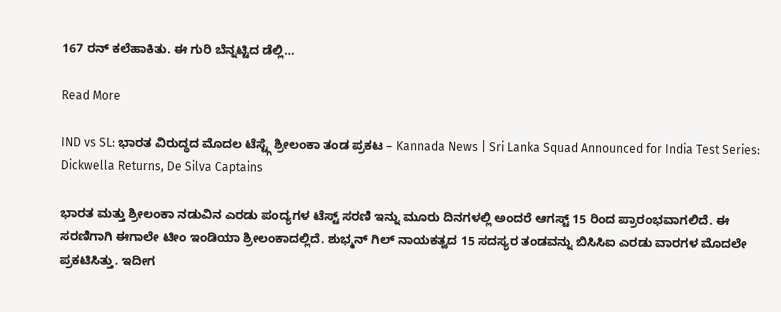167 ರನ್ ಕಲೆಹಾಕಿತು. ಈ ಗುರಿ ಬೆನ್ನಟ್ಟಿದ ಡೆಲ್ಲಿ…

Read More

IND vs SL: ಭಾರತ ವಿರುದ್ಧದ ಮೊದಲ ಟೆಸ್ಟ್ಗೆ ಶ್ರೀಲಂಕಾ ತಂಡ ಪ್ರಕಟ – Kannada News | Sri Lanka Squad Announced for India Test Series: Dickwella Returns, De Silva Captains

ಭಾರತ ಮತ್ತು ಶ್ರೀಲಂಕಾ ನಡುವಿನ ಎರಡು ಪಂದ್ಯಗಳ ಟೆಸ್ಟ್ ಸರಣಿ ಇನ್ನು ಮೂರು ದಿನಗಳಲ್ಲಿ ಅಂದರೆ ಆಗಸ್ಟ್ 15 ರಿಂದ ಪ್ರಾರಂಭವಾಗಲಿದೆ. ಈ ಸರಣಿಗಾಗಿ ಈಗಾಲೇ ಟೀಂ ಇಂಡಿಯಾ ಶ್ರೀಲಂಕಾದಲ್ಲಿದೆ. ಶುಭ್ಮನ್ ಗಿಲ್ ನಾಯಕತ್ವದ 15 ಸದಸ್ಯರ ತಂಡವನ್ನು ಬಿಸಿಸಿಐ ಎರಡು ವಾರಗಳ ಮೊದಲೇ ಪ್ರಕಟಿಸಿತ್ತು. ಇದೀಗ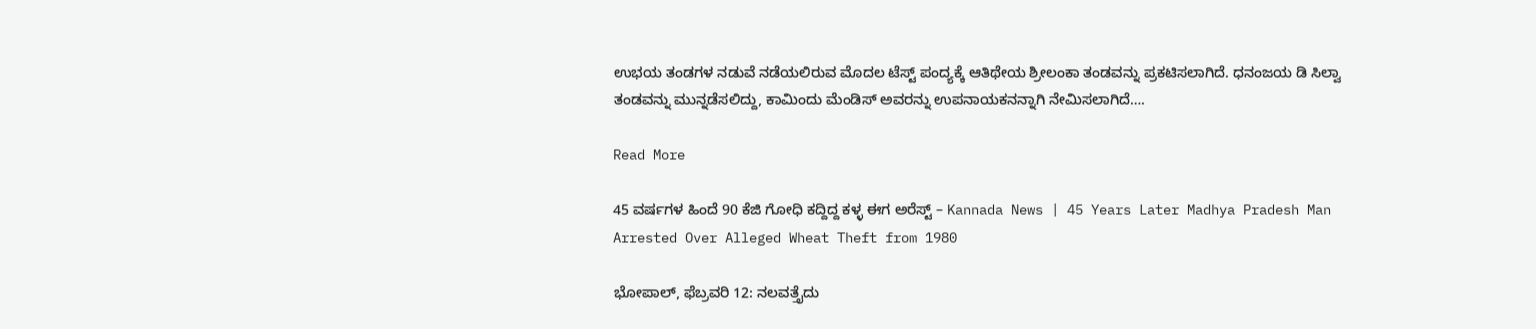ಉಭಯ ತಂಡಗಳ ನಡುವೆ ನಡೆಯಲಿರುವ ಮೊದಲ ಟೆಸ್ಟ್ ಪಂದ್ಯಕ್ಕೆ ಆತಿಥೇಯ ಶ್ರೀಲಂಕಾ ತಂಡವನ್ನು ಪ್ರಕಟಿಸಲಾಗಿದೆ. ಧನಂಜಯ ಡಿ ಸಿಲ್ವಾ ತಂಡವನ್ನು ಮುನ್ನಡೆಸಲಿದ್ದು, ಕಾಮಿಂದು ಮೆಂಡಿಸ್ ಅವರನ್ನು ಉಪನಾಯಕನನ್ನಾಗಿ ನೇಮಿಸಲಾಗಿದೆ….

Read More

45 ವರ್ಷಗಳ ಹಿಂದೆ 90 ಕೆಜಿ ಗೋಧಿ ಕದ್ದಿದ್ದ ಕಳ್ಳ ಈಗ ಅರೆಸ್ಟ್ – Kannada News | 45 Years Later Madhya Pradesh Man Arrested Over Alleged Wheat Theft from 1980

ಭೋಪಾಲ್, ಫೆಬ್ರವರಿ 12: ನಲವತ್ತೈದು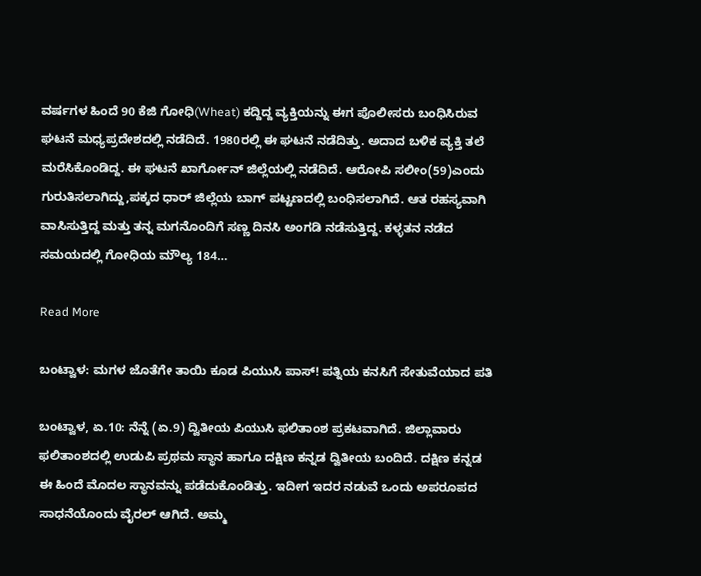ವರ್ಷಗಳ ಹಿಂದೆ 90 ಕೆಜಿ ಗೋಧಿ(Wheat) ಕದ್ದಿದ್ದ ವ್ಯಕ್ತಿಯನ್ನು ಈಗ ಪೊಲೀಸರು ಬಂಧಿಸಿರುವ ಘಟನೆ ಮಧ್ಯಪ್ರದೇಶದಲ್ಲಿ ನಡೆದಿದೆ. 1980ರಲ್ಲಿ ಈ ಘಟನೆ ನಡೆದಿತ್ತು. ಅದಾದ ಬಳಿಕ ವ್ಯಕ್ತಿ ತಲೆ ಮರೆಸಿಕೊಂಡಿದ್ದ. ಈ ಘಟನೆ ಖಾರ್ಗೋನ್ ಜಿಲ್ಲೆಯಲ್ಲಿ ನಡೆದಿದೆ. ಆರೋಪಿ ಸಲೀಂ(59)ಎಂದು ಗುರುತಿಸಲಾಗಿದ್ದು,ಪಕ್ಕದ ಧಾರ್ ಜಿಲ್ಲೆಯ ಬಾಗ್ ಪಟ್ಟಣದಲ್ಲಿ ಬಂಧಿಸಲಾಗಿದೆ. ಆತ ರಹಸ್ಯವಾಗಿ ವಾಸಿಸುತ್ತಿದ್ದ ಮತ್ತು ತನ್ನ ಮಗನೊಂದಿಗೆ ಸಣ್ಣ ದಿನಸಿ ಅಂಗಡಿ ನಡೆಸುತ್ತಿದ್ದ. ಕಳ್ಳತನ ನಡೆದ ಸಮಯದಲ್ಲಿ ಗೋಧಿಯ ಮೌಲ್ಯ 184…

Read More

ಬಂಟ್ವಾಳ: ಮಗಳ ಜೊತೆಗೇ ತಾಯಿ ಕೂಡ ಪಿಯುಸಿ ಪಾಸ್! ಪತ್ನಿಯ ಕನಸಿಗೆ ಸೇತುವೆಯಾದ ಪತಿ

ಬಂಟ್ವಾಳ, ಏ.10: ನೆನ್ನೆ (ಏ.9) ದ್ವಿತೀಯ ಪಿಯುಸಿ ಫಲಿತಾಂಶ ಪ್ರಕಟವಾಗಿದೆ. ಜಿಲ್ಲಾವಾರು ಫಲಿತಾಂಶದಲ್ಲಿ ಉಡುಪಿ ಪ್ರಥಮ ಸ್ಥಾನ ಹಾಗೂ ದಕ್ಷಿಣ ಕನ್ನಡ ದ್ವಿತೀಯ ಬಂದಿದೆ. ದಕ್ಷಿಣ ಕನ್ನಡ ಈ ಹಿಂದೆ ಮೊದಲ ಸ್ಥಾನವನ್ನು ಪಡೆದುಕೊಂಡಿತ್ತು. ಇದೀಗ ಇದರ ನಡುವೆ ಒಂದು ಅಪರೂಪದ ಸಾಧನೆಯೊಂದು ವೈರಲ್ ಆಗಿದೆ. ಅಮ್ಮ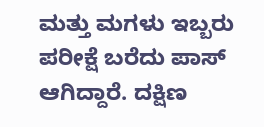ಮತ್ತು ಮಗಳು ಇಬ್ಬರು ಪರೀಕ್ಷೆ ಬರೆದು ಪಾಸ್ ಆಗಿದ್ದಾರೆ. ದಕ್ಷಿಣ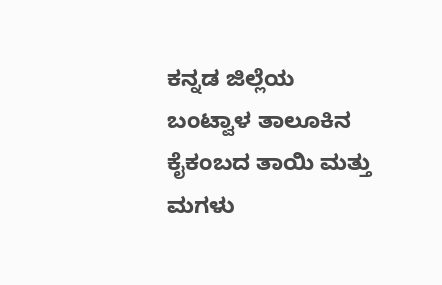ಕನ್ನಡ ಜಿಲ್ಲೆಯ ಬಂಟ್ವಾಳ ತಾಲೂಕಿನ ಕೈಕಂಬದ ತಾಯಿ ಮತ್ತು ಮಗಳು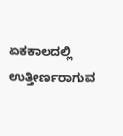ಏಕಕಾಲದಲ್ಲಿ ಉತ್ತೀರ್ಣರಾಗುವ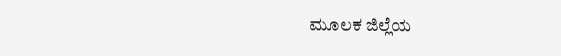ಮೂಲಕ ಜಿಲ್ಲೆಯ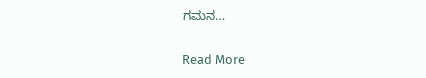ಗಮನ…

Read More